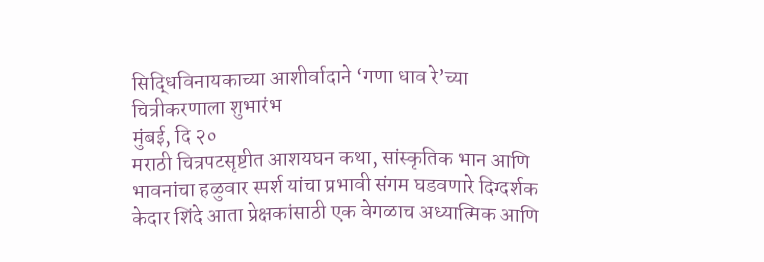सिद्धिविनायकाच्या आशीर्वादाने ‘गणा धाव रे’च्या चित्रीकरणाला शुभारंभ
मुंबई, दि २०
मराठी चित्रपटसृष्टीत आशयघन कथा, सांस्कृतिक भान आणि भावनांचा हळुवार स्पर्श यांचा प्रभावी संगम घडवणारे दिग्दर्शक केदार शिंदे आता प्रेक्षकांसाठी एक वेगळाच अध्यात्मिक आणि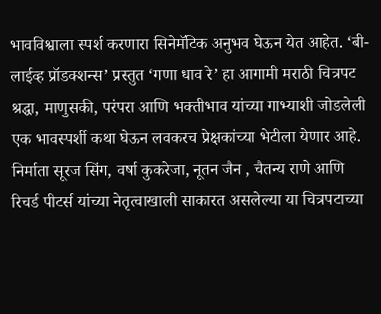भावविश्वाला स्पर्श करणारा सिनेमॅटिक अनुभव घेऊन येत आहेत. ‘बी-लाईव्ह प्रॉडक्शन्स’ प्रस्तुत ‘गणा धाव रे’ हा आगामी मराठी चित्रपट श्रद्धा, माणुसकी, परंपरा आणि भक्तीभाव यांच्या गाभ्याशी जोडलेली एक भावस्पर्शी कथा घेऊन लवकरच प्रेक्षकांच्या भेटीला येणार आहे. निर्माता सूरज सिंग, वर्षा कुकरेजा, नूतन जैन , चैतन्य राणे आणि रिचर्ड पीटर्स यांच्या नेतृत्वाखाली साकारत असलेल्या या चित्रपटाच्या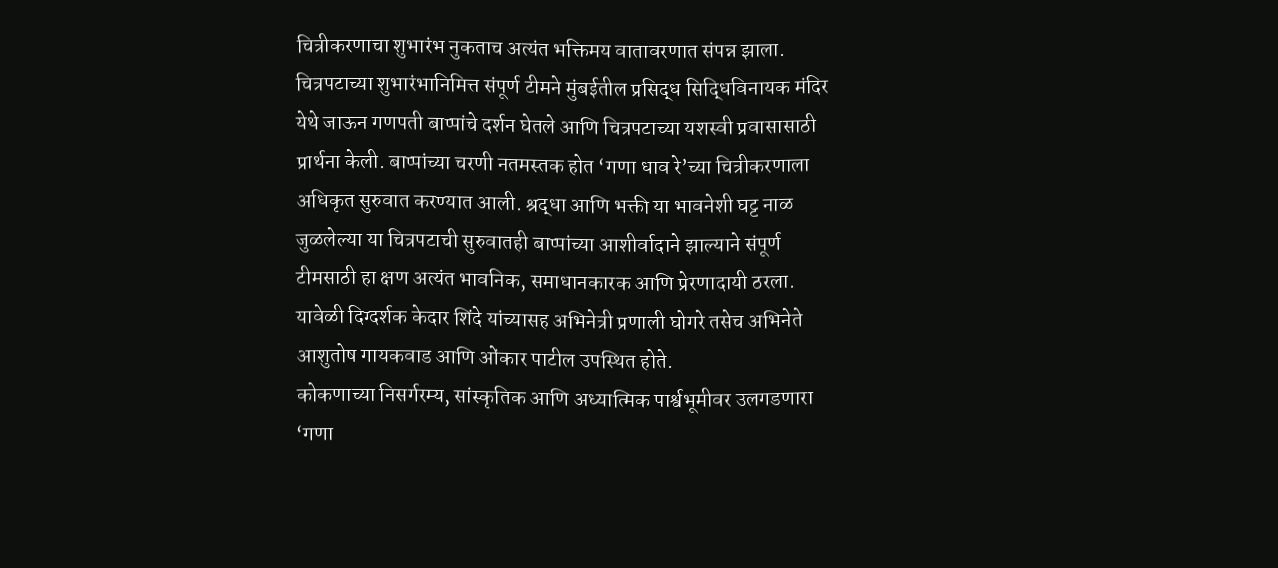चित्रीकरणाचा शुभारंभ नुकताच अत्यंत भक्तिमय वातावरणात संपन्न झाला.
चित्रपटाच्या शुभारंभानिमित्त संपूर्ण टीमने मुंबईतील प्रसिद्ध सिद्धिविनायक मंदिर येथे जाऊन गणपती बाप्पांचे दर्शन घेतले आणि चित्रपटाच्या यशस्वी प्रवासासाठी प्रार्थना केली. बाप्पांच्या चरणी नतमस्तक होत ‘गणा धाव रे’च्या चित्रीकरणाला अधिकृत सुरुवात करण्यात आली. श्रद्धा आणि भक्ती या भावनेशी घट्ट नाळ जुळलेल्या या चित्रपटाची सुरुवातही बाप्पांच्या आशीर्वादाने झाल्याने संपूर्ण टीमसाठी हा क्षण अत्यंत भावनिक, समाधानकारक आणि प्रेरणादायी ठरला. यावेळी दिग्दर्शक केदार शिंदे यांच्यासह अभिनेत्री प्रणाली घोगरे तसेच अभिनेते आशुतोष गायकवाड आणि ओंकार पाटील उपस्थित होते.
कोकणाच्या निसर्गरम्य, सांस्कृतिक आणि अध्यात्मिक पार्श्वभूमीवर उलगडणारा ‘गणा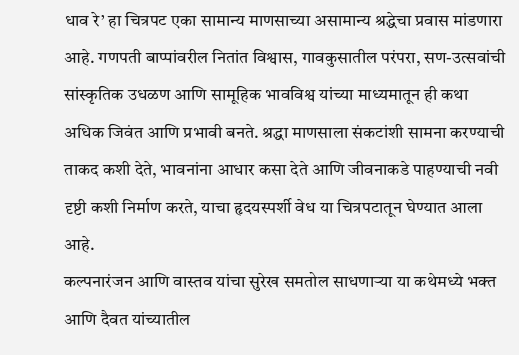धाव रे’ हा चित्रपट एका सामान्य माणसाच्या असामान्य श्रद्धेचा प्रवास मांडणारा आहे. गणपती बाप्पांवरील नितांत विश्वास, गावकुसातील परंपरा, सण-उत्सवांची सांस्कृतिक उधळण आणि सामूहिक भावविश्व यांच्या माध्यमातून ही कथा अधिक जिवंत आणि प्रभावी बनते. श्रद्धा माणसाला संकटांशी सामना करण्याची ताकद कशी देते, भावनांना आधार कसा देते आणि जीवनाकडे पाहण्याची नवी दृष्टी कशी निर्माण करते, याचा हृदयस्पर्शी वेध या चित्रपटातून घेण्यात आला आहे.
कल्पनारंजन आणि वास्तव यांचा सुरेख समतोल साधणाऱ्या या कथेमध्ये भक्त आणि दैवत यांच्यातील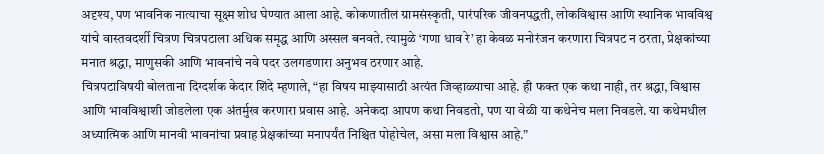अदृश्य, पण भावनिक नात्याचा सूक्ष्म शोध घेण्यात आला आहे. कोकणातील ग्रामसंस्कृती, पारंपरिक जीवनपद्धती, लोकविश्वास आणि स्थानिक भावविश्व यांचे वास्तवदर्शी चित्रण चित्रपटाला अधिक समृद्ध आणि अस्सल बनवते. त्यामुळे ‘गणा धाव रे’ हा केवळ मनोरंजन करणारा चित्रपट न ठरता, प्रेक्षकांच्या मनात श्रद्धा, माणुसकी आणि भावनांचे नवे पदर उलगडणारा अनुभव ठरणार आहे.
चित्रपटाविषयी बोलताना दिग्दर्शक केदार शिंदे म्हणाले, “हा विषय माझ्यासाठी अत्यंत जिव्हाळ्याचा आहे. ही फक्त एक कथा नाही, तर श्रद्धा, विश्वास आणि भावविश्वाशी जोडलेला एक अंतर्मुख करणारा प्रवास आहे. अनेकदा आपण कथा निवडतो, पण या वेळी या कथेनेच मला निवडले. या कथेमधील अध्यात्मिक आणि मानवी भावनांचा प्रवाह प्रेक्षकांच्या मनापर्यंत निश्चित पोहोचेल, असा मला विश्वास आहे.”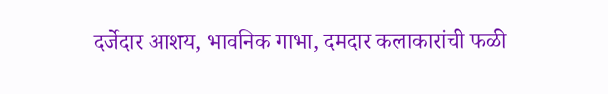दर्जेदार आशय, भावनिक गाभा, दमदार कलाकारांची फळी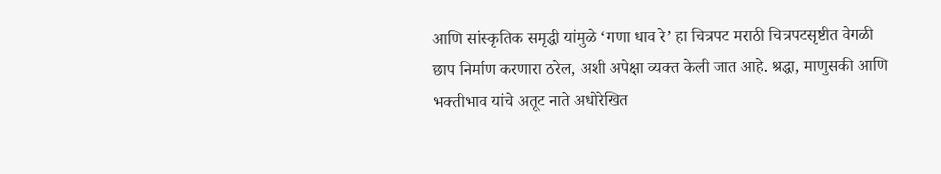आणि सांस्कृतिक समृद्धी यांमुळे ‘गणा धाव रे’ हा चित्रपट मराठी चित्रपटसृष्टीत वेगळी छाप निर्माण करणारा ठरेल, अशी अपेक्षा व्यक्त केली जात आहे. श्रद्धा, माणुसकी आणि भक्तीभाव यांचे अतूट नाते अधोरेखित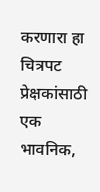करणारा हा चित्रपट प्रेक्षकांसाठी एक भावनिक,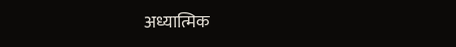अध्यात्मिक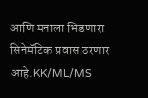आणि मनाला भिडणारा सिनेमॅटिक प्रवास ठरणार आहे.KK/ML/MS